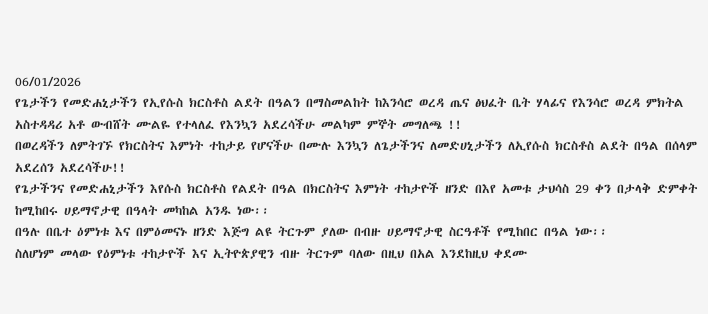06/01/2026
የጌታችን የመድሐኒታችን የኢየሱስ ክርስቶስ ልደት በዓልን በማስመልከት ከእንሳሮ ወረዳ ጤና ፅህፈት ቤት ሃላፊና የእንሳሮ ወረዳ ምክትል አስተዳዳሪ አቶ ውብሸት ሙልዬ የተላለፈ የእንኳን አደረሳችሁ መልካም ምኞት መግለጫ !!
በወረዳችን ለምትገኙ የክርስትና እምነት ተከታይ የሆናችሁ በሙሉ እንኳን ለጌታችንና ለመድሀኒታችን ለኢየሱስ ክርስቶስ ልደት በዓል በሰላም አደረሰን አደረሳችሁ!!
የጌታችንና የመድሐኒታችን እየሱስ ክርስቶስ የልደት በዓል በክርስትና እምነት ተከታዮች ዘንድ በእየ አመቱ ታህሳስ 29 ቀን በታላቅ ድምቀት ከሚከበሩ ሀይማኖታዊ በዓላት መካከል አንዱ ነው፡፡
በዓሉ በቤተ ዕምነቱ እና በምዕመናኑ ዘንድ እጅግ ልዩ ትርጉም ያለው በብዙ ሀይማኖታዊ ስርዓቶች የሚከበር በዓል ነው፡፡
ስለሆነም መላው የዕምነቱ ተከታዮች እና ኢትዮጵያዊን ብዙ ትርጉም ባለው በዚህ በአል እንደከዚህ ቀደሙ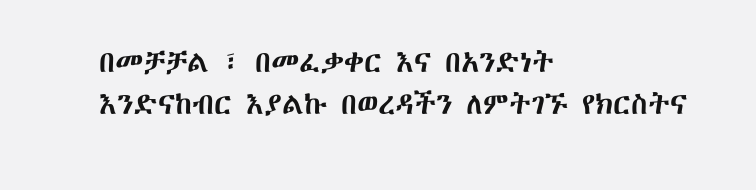በመቻቻል ፣ በመፈቃቀር እና በአንድነት እንድናከብር እያልኩ በወረዳችን ለምትገኙ የክርስትና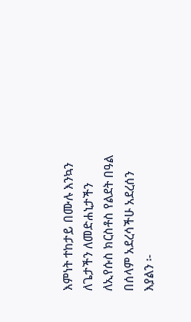እምነት ተከታይ በሙሉ እንኳን ለጌታችን ለመድሐኒታችን ለኢየሱስ ክርስቶስ የልደት በዓል በሰላም አደረሳችሁ አደረሰን እያልን ፡-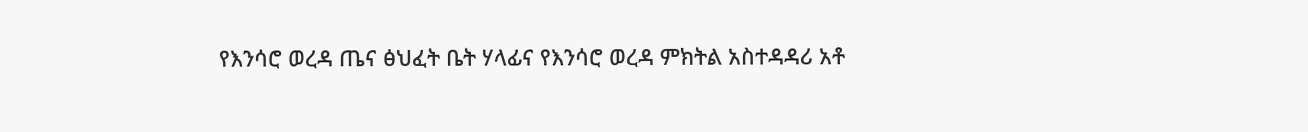የእንሳሮ ወረዳ ጤና ፅህፈት ቤት ሃላፊና የእንሳሮ ወረዳ ምክትል አስተዳዳሪ አቶ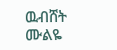ዉብሸት ሙልዬ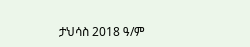ታህሳስ 2018 ዓ/ም